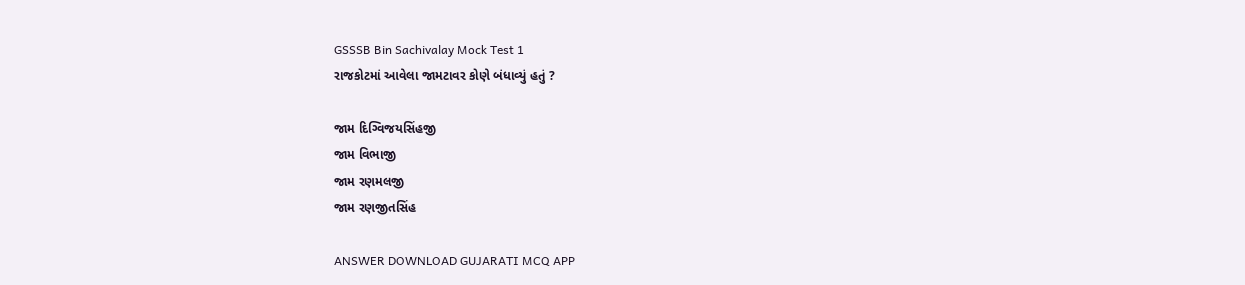GSSSB Bin Sachivalay Mock Test 1
રાજકોટમાં આવેલા જામટાવર કોણે બંધાવ્યું હતું ?

જામ દિગ્વિજયસિંહજી
જામ વિભાજી
જામ રણમલજી
જામ રણજીતસિંહ

ANSWER DOWNLOAD GUJARATI MCQ APP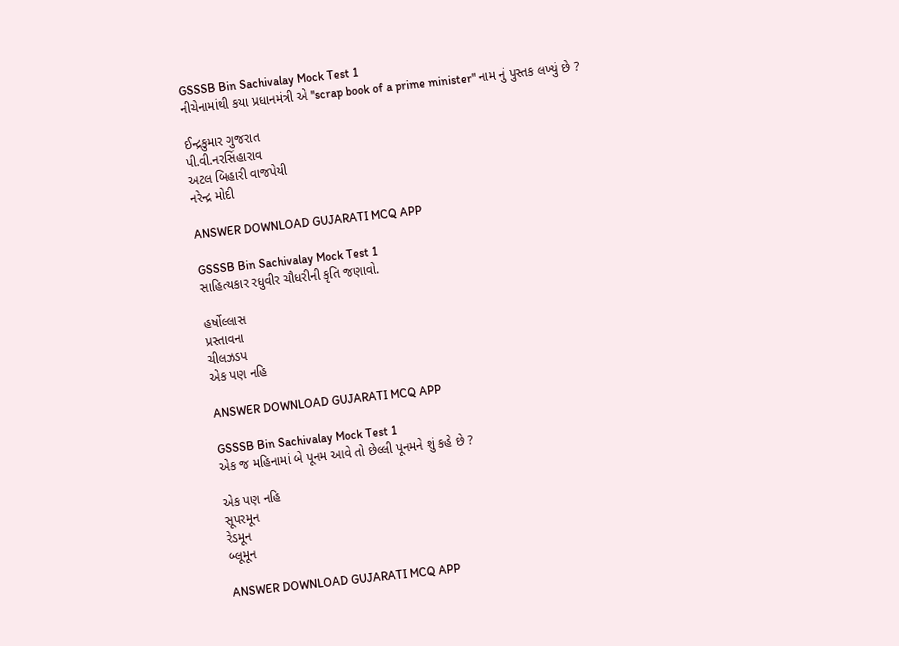GSSSB Bin Sachivalay Mock Test 1
નીચેનામાંથી કયા પ્રધાનમંત્રી એ ''scrap book of a prime minister" નામ નું પુસ્તક લખ્યું છે ?

ઈન્દ્રકુમાર ગુજરાત
પી.વી.નરસિંહારાવ
અટલ બિહારી વાજપેયી
નરેન્દ્ર મોદી

ANSWER DOWNLOAD GUJARATI MCQ APP

GSSSB Bin Sachivalay Mock Test 1
સાહિત્યકાર રધુવીર ચૌધરીની કૃતિ જણાવો.

હર્ષોલ્લાસ
પ્રસ્તાવના
ચીલઝડપ
એક પણ નહિ

ANSWER DOWNLOAD GUJARATI MCQ APP

GSSSB Bin Sachivalay Mock Test 1
એક જ મહિનામાં બે પૂનમ આવે તો છેલ્લી પૂનમને શું કહે છે ?

એક પણ નહિ
સૂપરમૂન
રેડમૂન
બ્લૂમૂન

ANSWER DOWNLOAD GUJARATI MCQ APP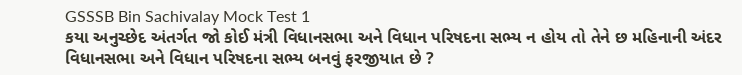GSSSB Bin Sachivalay Mock Test 1
કયા અનુચ્છેદ અંતર્ગત જો કોઈ મંત્રી વિધાનસભા અને વિધાન પરિષદના સભ્ય ન હોય તો તેને છ મહિનાની અંદર વિધાનસભા અને વિધાન પરિષદના સભ્ય બનવું ફરજીયાત છે ?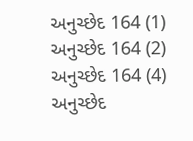અનુચ્છેદ 164 (1)
અનુચ્છેદ 164 (2)
અનુચ્છેદ 164 (4)
અનુચ્છેદ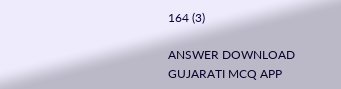164 (3)

ANSWER DOWNLOAD GUJARATI MCQ APP